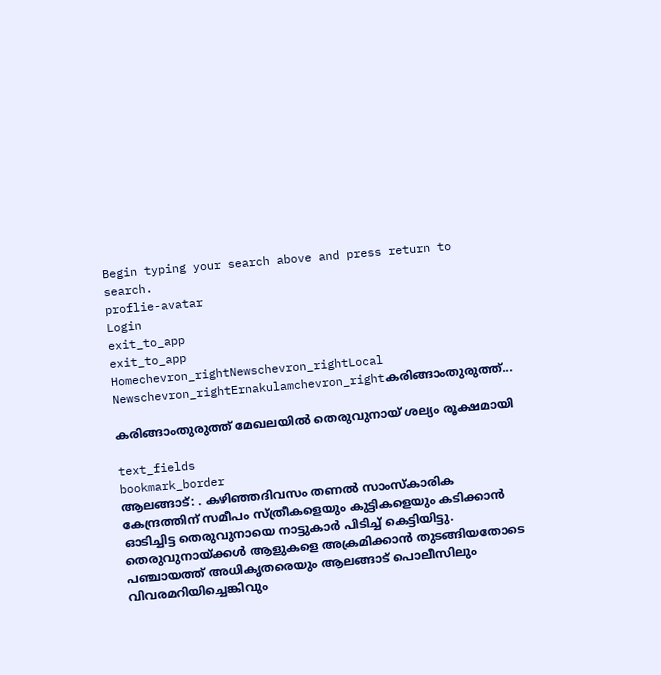Begin typing your search above and press return to search.
proflie-avatar
Login
exit_to_app
exit_to_app
Homechevron_rightNewschevron_rightLocal Newschevron_rightErnakulamchevron_rightകരിങ്ങാംതുരുത്ത്...

കരിങ്ങാംതുരുത്ത് മേഖലയിൽ തെരുവുനായ് ശല്യം രൂക്ഷമായി

text_fields
bookmark_border
ആലങ്ങാട്: . കഴിഞ്ഞദിവസം തണൽ സാംസ്കാരിക കേന്ദ്രത്തിന് സമീപം സ്ത്രീകളെയും കുട്ടികളെയും കടിക്കാൻ ഓടിച്ചിട്ട തെരുവുനായെ നാട്ടുകാർ പിടിച്ച് കെട്ടിയിട്ടു. തെരുവുനായ്ക്കൾ ആളുകളെ അക്രമിക്കാൻ തുടങ്ങിയതോടെ പഞ്ചായത്ത് അധികൃതരെയും ആലങ്ങാട് പൊലീസിലും വിവരമറിയിച്ചെങ്കിവും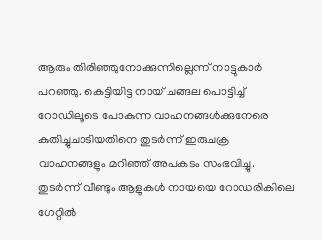ആരും തിരിഞ്ഞുനോക്കുന്നില്ലെന്ന് നാട്ടുകാർ പറഞ്ഞു. കെട്ടിയിട്ട നായ് ചങ്ങല പൊട്ടിച്ച് റോഡിലൂടെ പോകുന്ന വാഹനങ്ങൾക്കുനേരെ കുതിച്ചുചാടിയതിനെ തുടർന്ന് ഇരുചക്ര വാഹനങ്ങളും മറിഞ്ഞ് അപകടം സംഭവിച്ചു. തുടർന്ന് വീണ്ടും ആളുകൾ നായയെ റോഡരികിലെ ഗേറ്റിൽ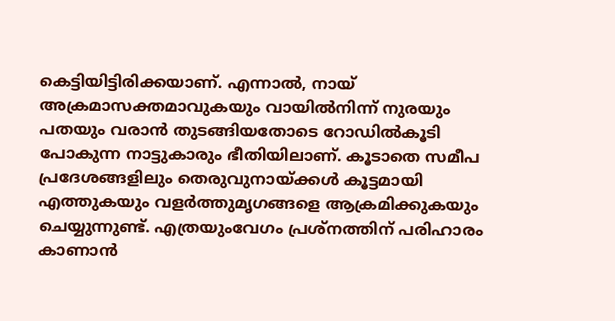കെട്ടിയിട്ടിരിക്കയാണ്. എന്നാൽ, നായ് അക്രമാസക്തമാവുകയും വായിൽനിന്ന് നുരയും പതയും വരാൻ തുടങ്ങിയതോടെ റോഡിൽകൂടി പോകുന്ന നാട്ടുകാരും ഭീതിയിലാണ്. കൂടാതെ സമീപ പ്രദേശങ്ങളിലും തെരുവുനായ്ക്കൾ കൂട്ടമായി എത്തുകയും വളർത്തുമൃഗങ്ങളെ ആക്രമിക്കുകയും ചെയ്യുന്നുണ്ട്. എത്രയുംവേഗം പ്രശ്നത്തിന് പരിഹാരം കാണാൻ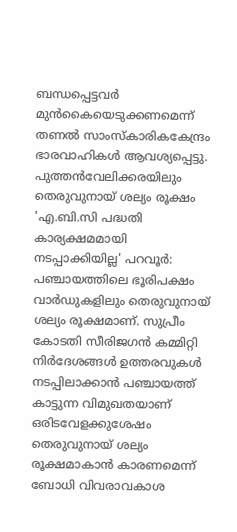ബന്ധപ്പെട്ടവർ മുൻകൈയെടുക്കണമെന്ന് തണൽ സാംസ്കാരികകേന്ദ്രം ഭാരവാഹികൾ ആവശ്യപ്പെട്ടു. പുത്തൻവേലിക്കരയിലും തെരുവുനായ് ശല്യം രൂക്ഷം 'എ.ബി.സി പദ്ധതി കാര്യക്ഷമമായി നടപ്പാക്കിയില്ല' പറവൂർ: പഞ്ചായത്തിലെ ഭൂരിപക്ഷം വാർഡുകളിലും തെരുവുനായ് ശല്യം രൂക്ഷമാണ്. സുപ്രീം കോടതി സീരിജഗൻ കമ്മിറ്റി നിർദേശങ്ങൾ ഉത്തരവുകൾ നടപ്പിലാക്കാൻ പഞ്ചായത്ത്‌ കാട്ടുന്ന വിമുഖതയാണ് ഒരിടവേളക്കുശേഷം തെരുവുനായ് ശല്യം രൂക്ഷമാകാൻ കാരണമെന്ന് ബോധി വിവരാവകാശ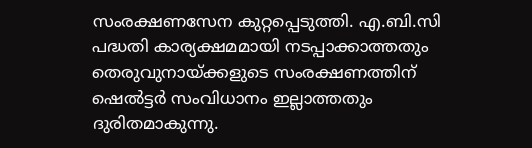സംരക്ഷണസേന കുറ്റപ്പെടുത്തി. എ.ബി.സി പദ്ധതി കാര്യക്ഷമമായി നടപ്പാക്കാത്തതും തെരുവുനായ്ക്കളുടെ സംരക്ഷണത്തിന് ഷെൽട്ടർ സംവിധാനം ഇല്ലാത്തതും ദുരിതമാകുന്നു.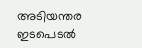അടിയന്തര ഇടപെടൽ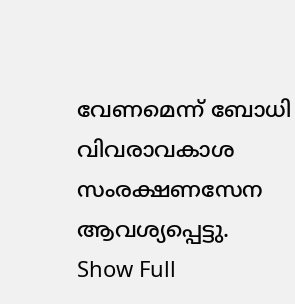വേണമെന്ന് ബോധി വിവരാവകാശ സംരക്ഷണസേന ആവശ്യപ്പെട്ടു.
Show Full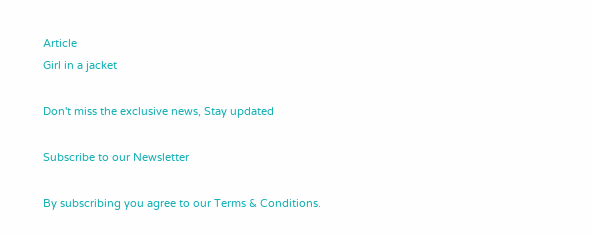Article
Girl in a jacket

Don't miss the exclusive news, Stay updated

Subscribe to our Newsletter

By subscribing you agree to our Terms & Conditions.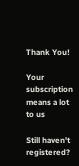Thank You!

Your subscription means a lot to us

Still haven't registered?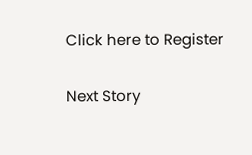Click here to Register

Next Story